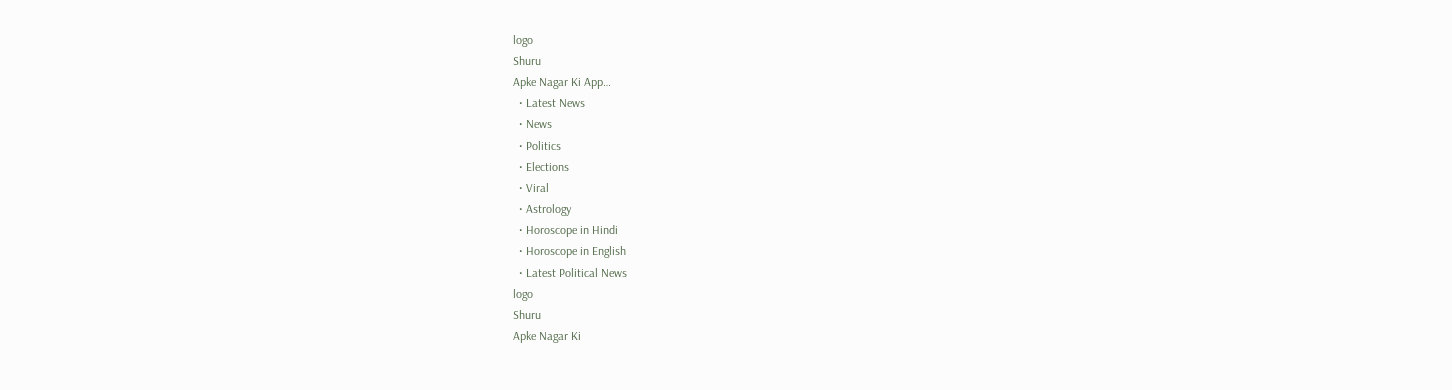logo
Shuru
Apke Nagar Ki App…
  • Latest News
  • News
  • Politics
  • Elections
  • Viral
  • Astrology
  • Horoscope in Hindi
  • Horoscope in English
  • Latest Political News
logo
Shuru
Apke Nagar Ki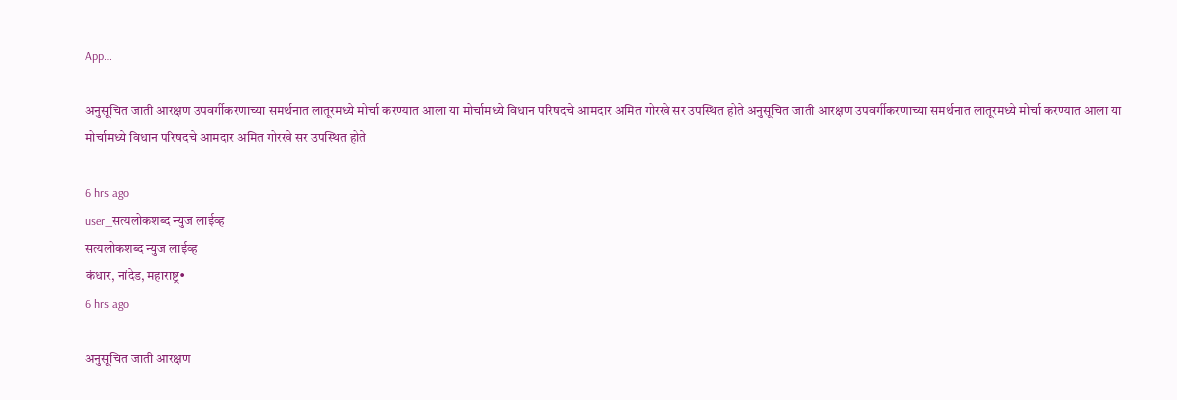App…

अनुसूचित जाती आरक्षण उपवर्गीकरणाच्या समर्थनात लातूरमध्ये मोर्चा करण्यात आला या मोर्चामध्ये विधान परिषदचे आमदार अमित गोरखे सर उपस्थित होते अनुसूचित जाती आरक्षण उपवर्गीकरणाच्या समर्थनात लातूरमध्ये मोर्चा करण्यात आला या मोर्चामध्ये विधान परिषदचे आमदार अमित गोरखे सर उपस्थित होते

6 hrs ago
user_सत्यलोकशब्द न्युज लाईव्ह
सत्यलोकशब्द न्युज लाईव्ह
कंधार, नांदेड, महाराष्ट्र•
6 hrs ago

अनुसूचित जाती आरक्षण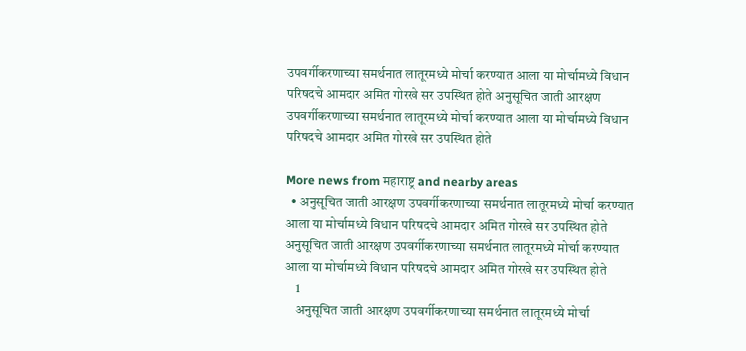उपवर्गीकरणाच्या समर्थनात लातूरमध्ये मोर्चा करण्यात आला या मोर्चामध्ये विधान परिषदचे आमदार अमित गोरखे सर उपस्थित होते अनुसूचित जाती आरक्षण उपवर्गीकरणाच्या समर्थनात लातूरमध्ये मोर्चा करण्यात आला या मोर्चामध्ये विधान परिषदचे आमदार अमित गोरखे सर उपस्थित होते

More news from महाराष्ट्र and nearby areas
  • अनुसूचित जाती आरक्षण उपवर्गीकरणाच्या समर्थनात लातूरमध्ये मोर्चा करण्यात आला या मोर्चामध्ये विधान परिषदचे आमदार अमित गोरखे सर उपस्थित होते अनुसूचित जाती आरक्षण उपवर्गीकरणाच्या समर्थनात लातूरमध्ये मोर्चा करण्यात आला या मोर्चामध्ये विधान परिषदचे आमदार अमित गोरखे सर उपस्थित होते
    1
    अनुसूचित जाती आरक्षण उपवर्गीकरणाच्या समर्थनात लातूरमध्ये मोर्चा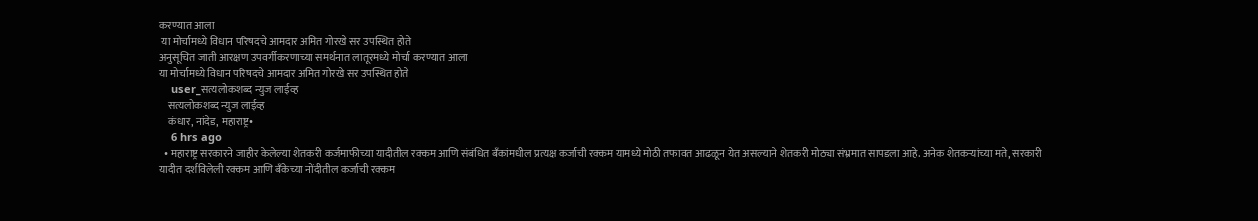करण्यात आला
 या मोर्चामध्ये विधान परिषदचे आमदार अमित गोरखे सर उपस्थित होते
अनुसूचित जाती आरक्षण उपवर्गीकरणाच्या समर्थनात लातूरमध्ये मोर्चा करण्यात आला
या मोर्चामध्ये विधान परिषदचे आमदार अमित गोरखे सर उपस्थित होते
    user_सत्यलोकशब्द न्युज लाईव्ह
    सत्यलोकशब्द न्युज लाईव्ह
    कंधार, नांदेड, महाराष्ट्र•
    6 hrs ago
  • महाराष्ट्र सरकारने जाहीर केलेल्या शेतकरी कर्जमाफीच्या यादीतील रक्कम आणि संबंधित बँकांमधील प्रत्यक्ष कर्जाची रक्कम यामध्ये मोठी तफावत आढळून येत असल्याने शेतकरी मोठ्या संभ्रमात सापडला आहे. अनेक शेतकऱ्यांच्या मते, सरकारी यादीत दर्शविलेली रक्कम आणि बँकेच्या नोंदीतील कर्जाची रक्कम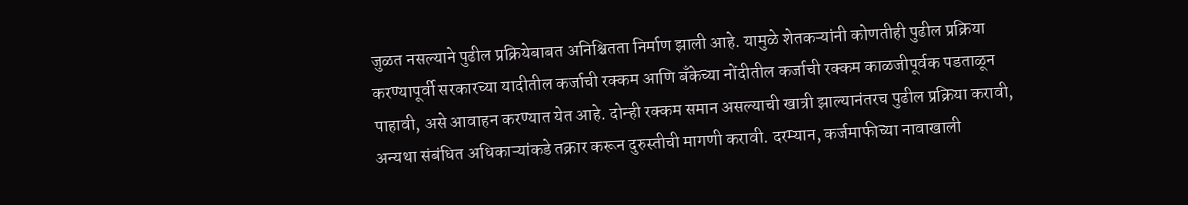जुळत नसल्याने पुढील प्रक्रियेबाबत अनिश्चितता निर्माण झाली आहे. यामुळे शेतकऱ्यांनी कोणतीही पुढील प्रक्रिया करण्यापूर्वी सरकारच्या यादीतील कर्जाची रक्कम आणि बँकेच्या नोंदीतील कर्जाची रक्कम काळजीपूर्वक पडताळून पाहावी, असे आवाहन करण्यात येत आहे. दोन्ही रक्कम समान असल्याची खात्री झाल्यानंतरच पुढील प्रक्रिया करावी, अन्यथा संबंधित अधिकाऱ्यांकडे तक्रार करून दुरुस्तीची मागणी करावी. दरम्यान, कर्जमाफीच्या नावाखाली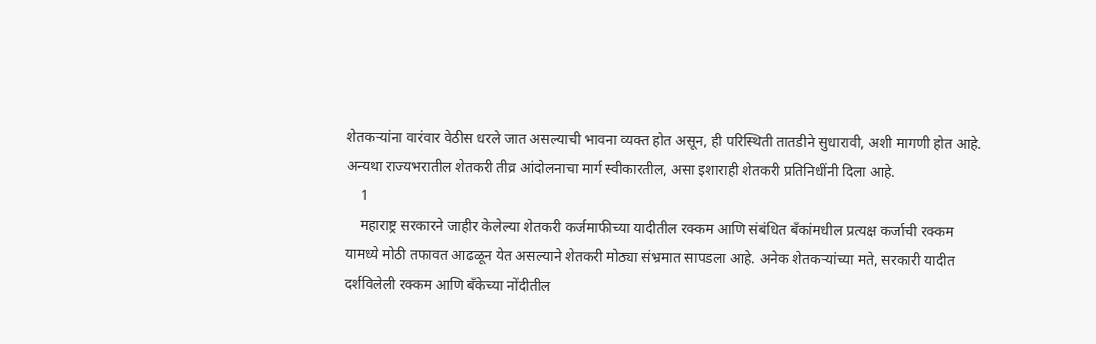शेतकऱ्यांना वारंवार वेठीस धरले जात असल्याची भावना व्यक्त होत असून, ही परिस्थिती तातडीने सुधारावी, अशी मागणी होत आहे. अन्यथा राज्यभरातील शेतकरी तीव्र आंदोलनाचा मार्ग स्वीकारतील, असा इशाराही शेतकरी प्रतिनिधींनी दिला आहे.
    1
    महाराष्ट्र सरकारने जाहीर केलेल्या शेतकरी कर्जमाफीच्या यादीतील रक्कम आणि संबंधित बँकांमधील प्रत्यक्ष कर्जाची रक्कम यामध्ये मोठी तफावत आढळून येत असल्याने शेतकरी मोठ्या संभ्रमात सापडला आहे. अनेक शेतकऱ्यांच्या मते, सरकारी यादीत दर्शविलेली रक्कम आणि बँकेच्या नोंदीतील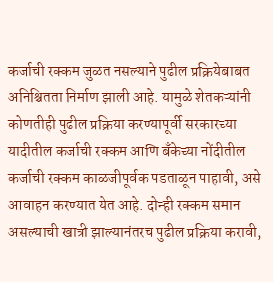कर्जाची रक्कम जुळत नसल्याने पुढील प्रक्रियेबाबत अनिश्चितता निर्माण झाली आहे. यामुळे शेतकऱ्यांनी कोणतीही पुढील प्रक्रिया करण्यापूर्वी सरकारच्या यादीतील कर्जाची रक्कम आणि बँकेच्या नोंदीतील कर्जाची रक्कम काळजीपूर्वक पडताळून पाहावी, असे आवाहन करण्यात येत आहे. दोन्ही रक्कम समान असल्याची खात्री झाल्यानंतरच पुढील प्रक्रिया करावी,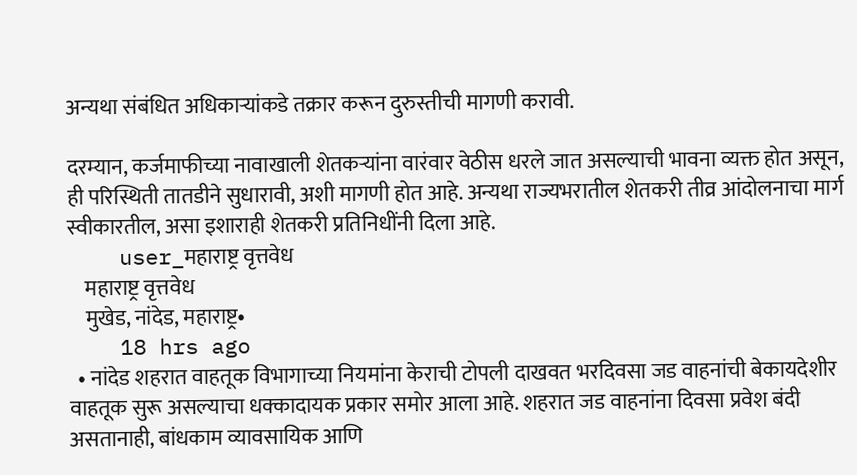अन्यथा संबंधित अधिकाऱ्यांकडे तक्रार करून दुरुस्तीची मागणी करावी.

दरम्यान, कर्जमाफीच्या नावाखाली शेतकऱ्यांना वारंवार वेठीस धरले जात असल्याची भावना व्यक्त होत असून, ही परिस्थिती तातडीने सुधारावी, अशी मागणी होत आहे. अन्यथा राज्यभरातील शेतकरी तीव्र आंदोलनाचा मार्ग स्वीकारतील, असा इशाराही शेतकरी प्रतिनिधींनी दिला आहे.
    user_महाराष्ट्र वृत्तवेध
    महाराष्ट्र वृत्तवेध
    मुखेड, नांदेड, महाराष्ट्र•
    18 hrs ago
  • नांदेड शहरात वाहतूक विभागाच्या नियमांना केराची टोपली दाखवत भरदिवसा जड वाहनांची बेकायदेशीर वाहतूक सुरू असल्याचा धक्कादायक प्रकार समोर आला आहे. शहरात जड वाहनांना दिवसा प्रवेश बंदी असतानाही, बांधकाम व्यावसायिक आणि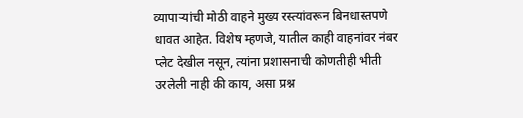व्यापाऱ्यांची मोठी वाहने मुख्य रस्त्यांवरून बिनधास्तपणे धावत आहेत. विशेष म्हणजे, यातील काही वाहनांवर नंबर प्लेट देखील नसून, त्यांना प्रशासनाची कोणतीही भीती उरलेली नाही की काय, असा प्रश्न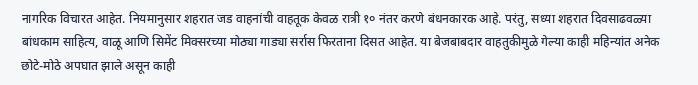नागरिक विचारत आहेत. नियमानुसार शहरात जड वाहनांची वाहतूक केवळ रात्री १० नंतर करणे बंधनकारक आहे. परंतु, सध्या शहरात दिवसाढवळ्या बांधकाम साहित्य, वाळू आणि सिमेंट मिक्सरच्या मोठ्या गाड्या सर्रास फिरताना दिसत आहेत. या बेजबाबदार वाहतुकीमुळे गेल्या काही महिन्यांत अनेक छोटे-मोठे अपघात झाले असून काही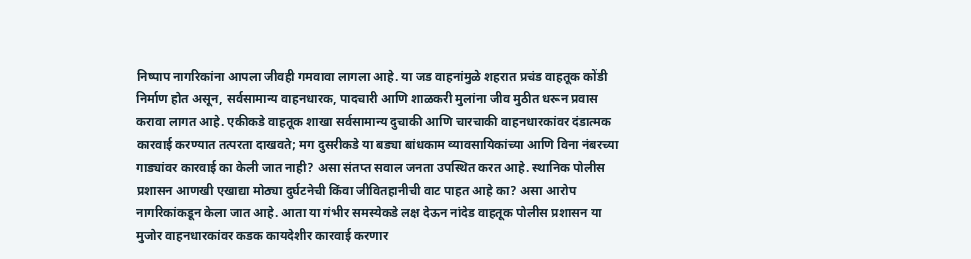निष्पाप नागरिकांना आपला जीवही गमवावा लागला आहे. या जड वाहनांमुळे शहरात प्रचंड वाहतूक कोंडी निर्माण होत असून, सर्वसामान्य वाहनधारक, पादचारी आणि शाळकरी मुलांना जीव मुठीत धरून प्रवास करावा लागत आहे. एकीकडे वाहतूक शाखा सर्वसामान्य दुचाकी आणि चारचाकी वाहनधारकांवर दंडात्मक कारवाई करण्यात तत्परता दाखवते; मग दुसरीकडे या बड्या बांधकाम व्यावसायिकांच्या आणि विना नंबरच्या गाड्यांवर कारवाई का केली जात नाही? असा संतप्त सवाल जनता उपस्थित करत आहे. स्थानिक पोलीस प्रशासन आणखी एखाद्या मोठ्या दुर्घटनेची किंवा जीवितहानीची वाट पाहत आहे का? असा आरोप नागरिकांकडून केला जात आहे. आता या गंभीर समस्येकडे लक्ष देऊन नांदेड वाहतूक पोलीस प्रशासन या मुजोर वाहनधारकांवर कडक कायदेशीर कारवाई करणार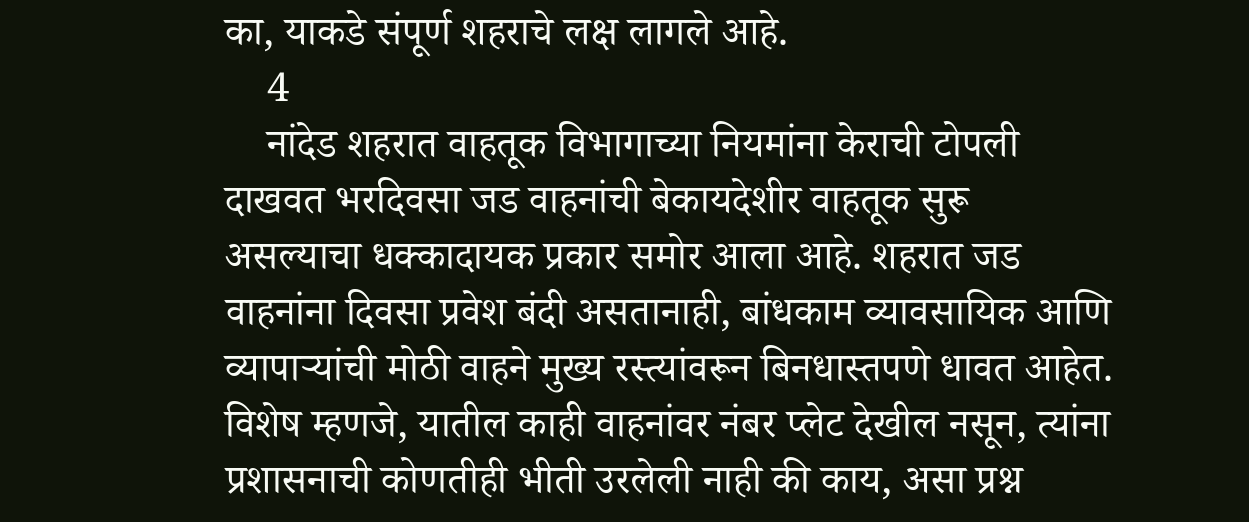का, याकडे संपूर्ण शहराचे लक्ष लागले आहे.
    4
    नांदेड शहरात वाहतूक विभागाच्या नियमांना केराची टोपली दाखवत भरदिवसा जड वाहनांची बेकायदेशीर वाहतूक सुरू असल्याचा धक्कादायक प्रकार समोर आला आहे. शहरात जड वाहनांना दिवसा प्रवेश बंदी असतानाही, बांधकाम व्यावसायिक आणि व्यापाऱ्यांची मोठी वाहने मुख्य रस्त्यांवरून बिनधास्तपणे धावत आहेत. विशेष म्हणजे, यातील काही वाहनांवर नंबर प्लेट देखील नसून, त्यांना प्रशासनाची कोणतीही भीती उरलेली नाही की काय, असा प्रश्न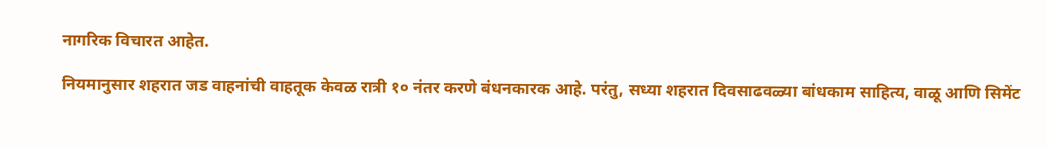नागरिक विचारत आहेत.

नियमानुसार शहरात जड वाहनांची वाहतूक केवळ रात्री १० नंतर करणे बंधनकारक आहे. परंतु, सध्या शहरात दिवसाढवळ्या बांधकाम साहित्य, वाळू आणि सिमेंट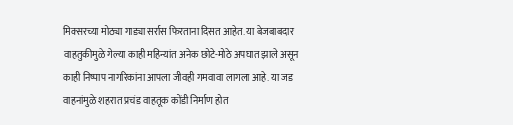मिक्सरच्या मोठ्या गाड्या सर्रास फिरताना दिसत आहेत. या बेजबाबदार वाहतुकीमुळे गेल्या काही महिन्यांत अनेक छोटे-मोठे अपघात झाले असून काही निष्पाप नागरिकांना आपला जीवही गमवावा लागला आहे. या जड वाहनांमुळे शहरात प्रचंड वाहतूक कोंडी निर्माण होत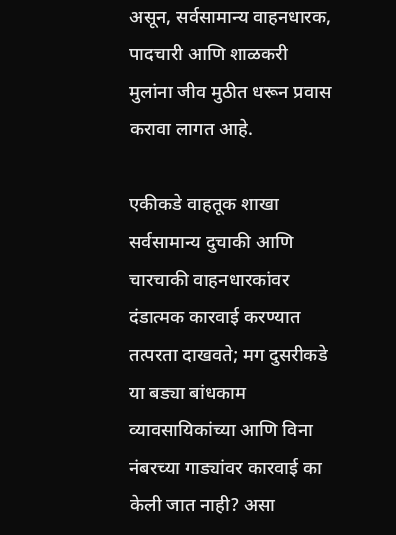असून, सर्वसामान्य वाहनधारक, पादचारी आणि शाळकरी मुलांना जीव मुठीत धरून प्रवास करावा लागत आहे.

एकीकडे वाहतूक शाखा सर्वसामान्य दुचाकी आणि चारचाकी वाहनधारकांवर दंडात्मक कारवाई करण्यात तत्परता दाखवते; मग दुसरीकडे या बड्या बांधकाम व्यावसायिकांच्या आणि विना नंबरच्या गाड्यांवर कारवाई का केली जात नाही? असा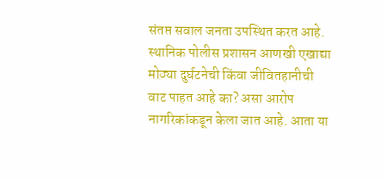संतप्त सवाल जनता उपस्थित करत आहे. स्थानिक पोलीस प्रशासन आणखी एखाद्या मोठ्या दुर्घटनेची किंवा जीवितहानीची वाट पाहत आहे का? असा आरोप नागरिकांकडून केला जात आहे. आता या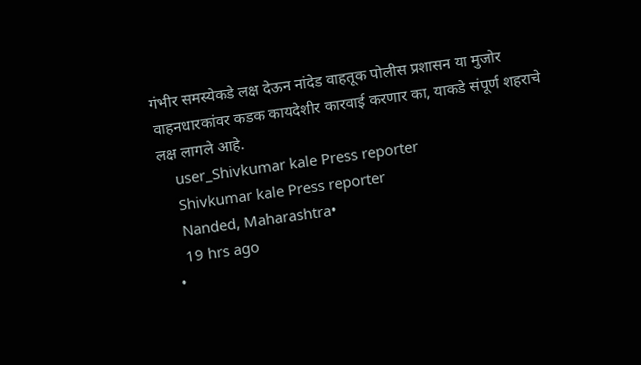गंभीर समस्येकडे लक्ष देऊन नांदेड वाहतूक पोलीस प्रशासन या मुजोर वाहनधारकांवर कडक कायदेशीर कारवाई करणार का, याकडे संपूर्ण शहराचे लक्ष लागले आहे.
    user_Shivkumar kale Press reporter
    Shivkumar kale Press reporter
    Nanded, Maharashtra•
    19 hrs ago
  •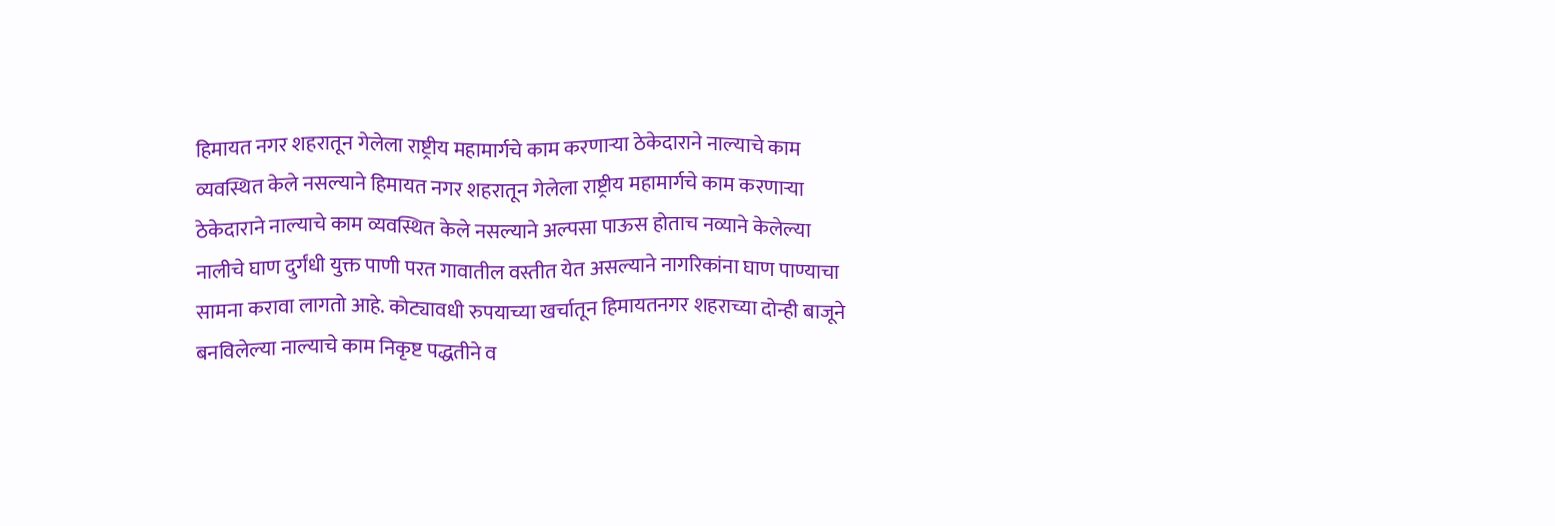हिमायत नगर शहरातून गेलेला राष्ट्रीय महामार्गचे काम करणाऱ्या ठेकेदाराने नाल्याचे काम व्यवस्थित केले नसल्याने हिमायत नगर शहरातून गेलेला राष्ट्रीय महामार्गचे काम करणाऱ्या ठेकेदाराने नाल्याचे काम व्यवस्थित केले नसल्याने अल्पसा पाऊस होताच नव्याने केलेल्या नालीचे घाण दुर्गंधी युक्त पाणी परत गावातील वस्तीत येत असल्याने नागरिकांना घाण पाण्याचा सामना करावा लागतो आहे. कोट्यावधी रुपयाच्या खर्चातून हिमायतनगर शहराच्या दोन्ही बाजूने बनविलेल्या नाल्याचे काम निकृष्ट पद्धतीने व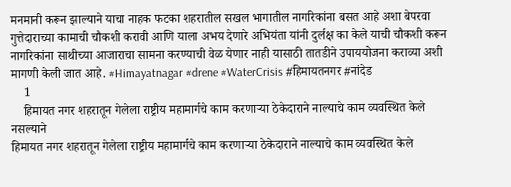मनमानी करून झाल्याने याचा नाहक फटका शहरातील सखल भागातील नागरिकांना बसत आहे अशा बेपरवा गुत्तेदाराच्या कामाची चौकशी करावी आणि याला अभय देणारे अभियंता यांनी दुर्लक्ष का केले याची चौकशी करून नागरिकांना साथीच्या आजाराचा सामना करण्याची वेळ येणार नाही यासाठी तातडीने उपाययोजना कराव्या अशी मागणी केली जात आहे. #Himayatnagar #drene #WaterCrisis #हिमायतनगर #नांदेड
    1
    हिमायत नगर शहरातून गेलेला राष्ट्रीय महामार्गचे काम करणाऱ्या ठेकेदाराने नाल्याचे काम व्यवस्थित केले नसल्याने
हिमायत नगर शहरातून गेलेला राष्ट्रीय महामार्गचे काम करणाऱ्या ठेकेदाराने नाल्याचे काम व्यवस्थित केले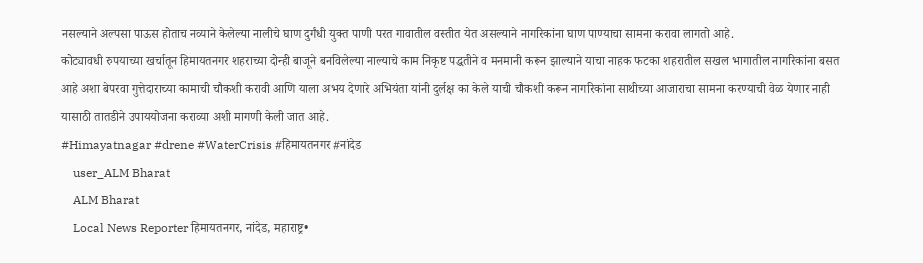नसल्याने अल्पसा पाऊस होताच नव्याने केलेल्या नालीचे घाण दुर्गंधी युक्त पाणी परत गावातील वस्तीत येत असल्याने नागरिकांना घाण पाण्याचा सामना करावा लागतो आहे.
कोट्यावधी रुपयाच्या खर्चातून हिमायतनगर शहराच्या दोन्ही बाजूने बनविलेल्या नाल्याचे काम निकृष्ट पद्धतीने व मनमानी करून झाल्याने याचा नाहक फटका शहरातील सखल भागातील नागरिकांना बसत आहे अशा बेपरवा गुत्तेदाराच्या कामाची चौकशी करावी आणि याला अभय देणारे अभियंता यांनी दुर्लक्ष का केले याची चौकशी करून नागरिकांना साथीच्या आजाराचा सामना करण्याची वेळ येणार नाही यासाठी तातडीने उपाययोजना कराव्या अशी मागणी केली जात आहे.
#Himayatnagar #drene #WaterCrisis #हिमायतनगर #नांदेड
    user_ALM Bharat
    ALM Bharat
    Local News Reporter हिमायतनगर, नांदेड, महाराष्ट्र•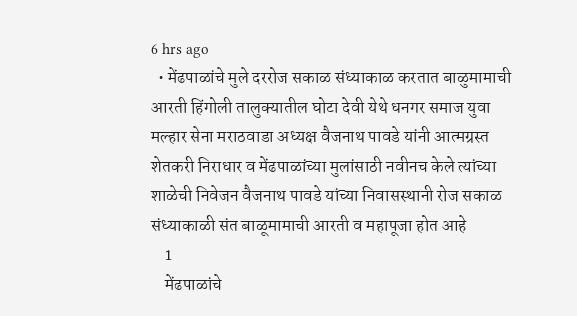6 hrs ago
  • मेंढपाळांचे मुले दररोज सकाळ संध्याकाळ करतात बाळुमामाची आरती हिंगोली तालुक्यातील घोटा देवी येथे धनगर समाज युवा मल्हार सेना मराठवाडा अध्यक्ष वैजनाथ पावडे यांनी आत्मग्रस्त शेतकरी निराधार व मेंढपाळांच्या मुलांसाठी नवीनच केले त्यांच्या शाळेची निवेजन वैजनाथ पावडे यांच्या निवासस्थानी रोज सकाळ संध्याकाळी संत बाळूमामाची आरती व महापूजा होत आहे
    1
    मेंढपाळांचे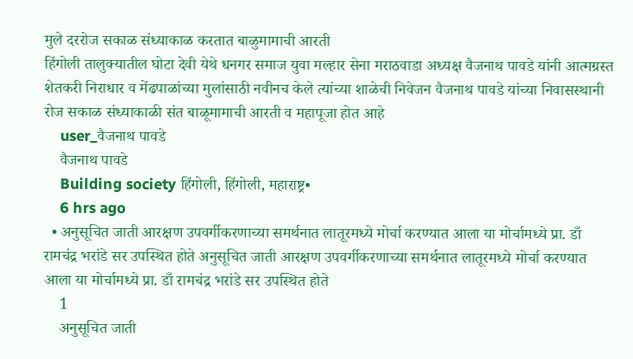मुले दररोज सकाळ संध्याकाळ करतात बाळुमामाची आरती
हिंगोली तालुक्यातील घोटा देवी येथे धनगर समाज युवा मल्हार सेना मराठवाडा अध्यक्ष वैजनाथ पावडे यांनी आत्मग्रस्त शेतकरी निराधार व मेंढपाळांच्या मुलांसाठी नवीनच केले त्यांच्या शाळेची निवेजन वैजनाथ पावडे यांच्या निवासस्थानी रोज सकाळ संध्याकाळी संत बाळूमामाची आरती व महापूजा होत आहे
    user_वैजनाथ पावडे
    वैजनाथ पावडे
    Building society हिंगोली, हिंगोली, महाराष्ट्र•
    6 hrs ago
  • अनुसूचित जाती आरक्षण उपवर्गीकरणाच्या समर्थनात लातूरमध्ये मोर्चा करण्यात आला या मोर्चामध्ये प्रा. डाँ रामचंद्र भरांडे सर उपस्थित होते अनुसूचित जाती आरक्षण उपवर्गीकरणाच्या समर्थनात लातूरमध्ये मोर्चा करण्यात आला या मोर्चामध्ये प्रा. डाँ रामचंद्र भरांडे सर उपस्थित होते
    1
    अनुसूचित जाती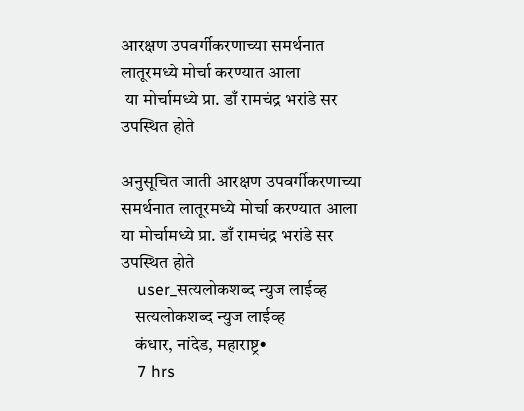आरक्षण उपवर्गीकरणाच्या समर्थनात लातूरमध्ये मोर्चा करण्यात आला
 या मोर्चामध्ये प्रा. डाँ रामचंद्र भरांडे सर उपस्थित होते

अनुसूचित जाती आरक्षण उपवर्गीकरणाच्या समर्थनात लातूरमध्ये मोर्चा करण्यात आला
या मोर्चामध्ये प्रा. डाँ रामचंद्र भरांडे सर उपस्थित होते
    user_सत्यलोकशब्द न्युज लाईव्ह
    सत्यलोकशब्द न्युज लाईव्ह
    कंधार, नांदेड, महाराष्ट्र•
    7 hrs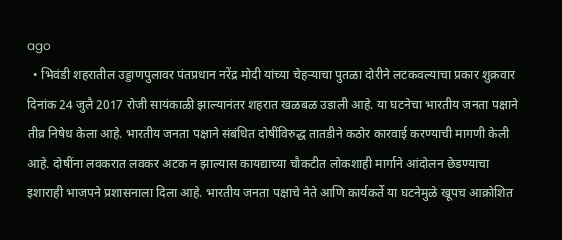ago
  • भिवंडी शहरातील उड्डाणपुलावर पंतप्रधान नरेंद्र मोदी यांच्या चेहऱ्याचा पुतळा दोरीने लटकवल्याचा प्रकार शुक्रवार दिनांक 24 जुलै 2017 रोजी सायंकाळी झाल्यानंतर शहरात खळबळ उडाली आहे. या घटनेचा भारतीय जनता पक्षाने तीव्र निषेध केला आहे. भारतीय जनता पक्षाने संबंधित दोषींविरुद्ध तातडीने कठोर कारवाई करण्याची मागणी केली आहे. दोषींना लवकरात लवकर अटक न झाल्यास कायद्याच्या चौकटीत लोकशाही मार्गाने आंदोलन छेडण्याचा इशाराही भाजपने प्रशासनाला दिला आहे. भारतीय जनता पक्षाचे नेते आणि कार्यकर्ते या घटनेमुळे खूपच आक्रोशित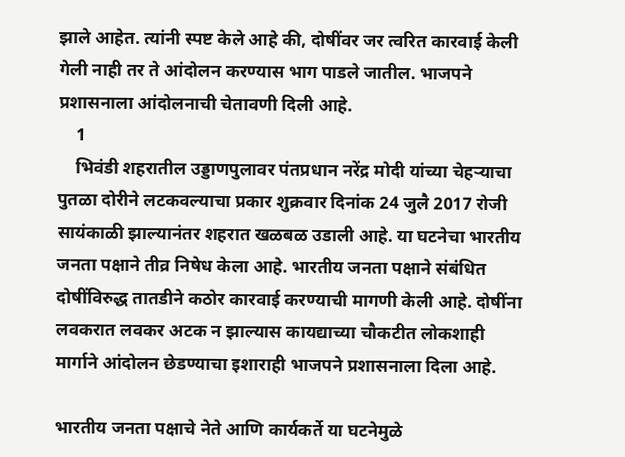झाले आहेत. त्यांनी स्पष्ट केले आहे की, दोषींवर जर त्वरित कारवाई केली गेली नाही तर ते आंदोलन करण्यास भाग पाडले जातील. भाजपने प्रशासनाला आंदोलनाची चेतावणी दिली आहे.
    1
    भिवंडी शहरातील उड्डाणपुलावर पंतप्रधान नरेंद्र मोदी यांच्या चेहऱ्याचा पुतळा दोरीने लटकवल्याचा प्रकार शुक्रवार दिनांक 24 जुलै 2017 रोजी सायंकाळी झाल्यानंतर शहरात खळबळ उडाली आहे. या घटनेचा भारतीय जनता पक्षाने तीव्र निषेध केला आहे. भारतीय जनता पक्षाने संबंधित दोषींविरुद्ध तातडीने कठोर कारवाई करण्याची मागणी केली आहे. दोषींना लवकरात लवकर अटक न झाल्यास कायद्याच्या चौकटीत लोकशाही मार्गाने आंदोलन छेडण्याचा इशाराही भाजपने प्रशासनाला दिला आहे.

भारतीय जनता पक्षाचे नेते आणि कार्यकर्ते या घटनेमुळे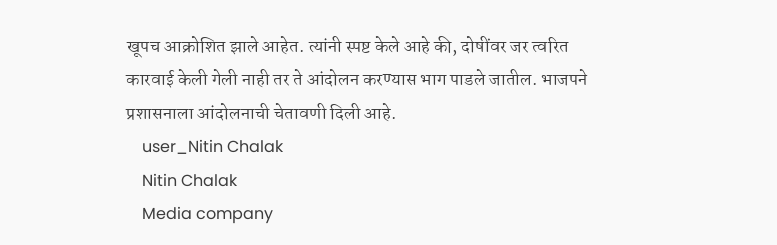खूपच आक्रोशित झाले आहेत. त्यांनी स्पष्ट केले आहे की, दोषींवर जर त्वरित कारवाई केली गेली नाही तर ते आंदोलन करण्यास भाग पाडले जातील. भाजपने प्रशासनाला आंदोलनाची चेतावणी दिली आहे.
    user_Nitin Chalak
    Nitin Chalak
    Media company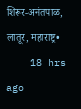शिरूर-अनंतपाळ, लातूर, महाराष्ट्र•
    18 hrs ago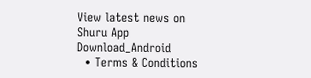View latest news on Shuru App
Download_Android
  • Terms & Conditions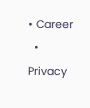• Career
  • Privacy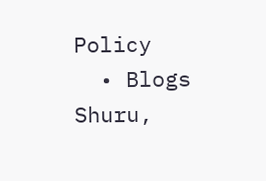Policy
  • Blogs
Shuru,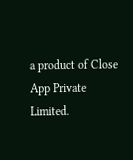a product of Close App Private Limited.